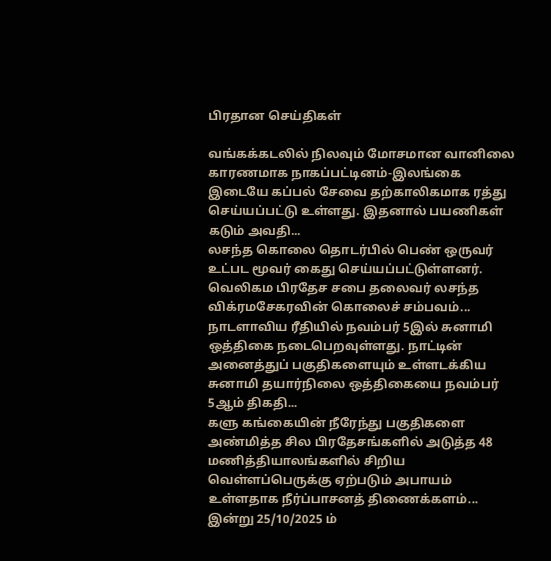பிரதான செய்திகள்

வங்கக்கடலில் நிலவும் மோசமான வானிலை காரணமாக நாகப்பட்டினம்-இலங்கை இடையே கப்பல் சேவை தற்காலிகமாக ரத்து செய்யப்பட்டு உள்ளது. இதனால் பயணிகள் கடும் அவதி...
லசந்த கொலை தொடர்பில் பெண் ஒருவர் உட்பட மூவர் கைது செய்யப்பட்டுள்ளனர். வெலிகம பிரதேச சபை தலைவர் லசந்த விக்ரமசேகரவின் கொலைச் சம்பவம்...
நாடளாவிய ரீதியில் நவம்பர் 5இல் சுனாமி ஒத்திகை நடைபெறவுள்ளது. நாட்டின் அனைத்துப் பகுதிகளையும் உள்ளடக்கிய சுனாமி தயார்நிலை ஒத்திகையை நவம்பர் 5ஆம் திகதி...
களு கங்கையின் நீரேந்து பகுதிகளை அண்மித்த சில பிரதேசங்களில் அடுத்த 48 மணித்தியாலங்களில் சிறிய வெள்ளப்பெருக்கு ஏற்படும் அபாயம் உள்ளதாக நீர்ப்பாசனத் திணைக்களம்...
இன்று 25/10/2025 ம்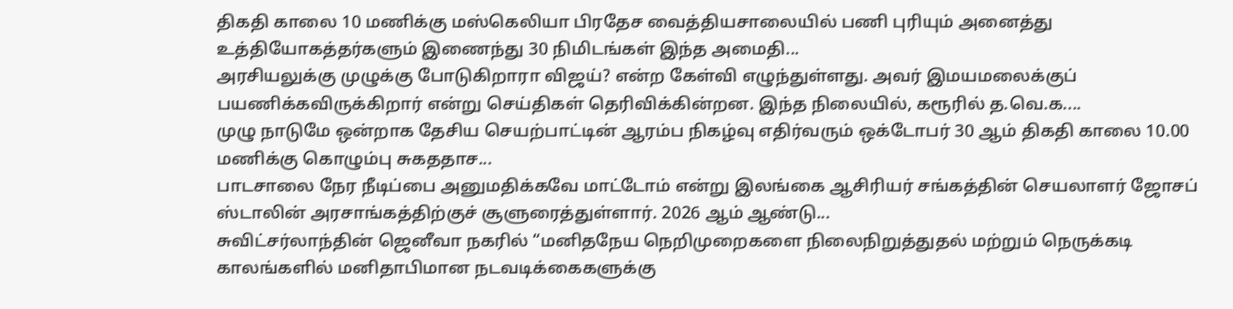திகதி காலை 10 மணிக்கு மஸ்கெலியா பிரதேச வைத்தியசாலையில் பணி புரியும் அனைத்து உத்தியோகத்தர்களும் இணைந்து 30 நிமிடங்கள் இந்த அமைதி...
அரசியலுக்கு முழுக்கு போடுகிறாரா விஜய்? என்ற கேள்வி எழுந்துள்ளது. அவர் இமயமலைக்குப் பயணிக்கவிருக்கிறார் என்று செய்திகள் தெரிவிக்கின்றன. இந்த நிலையில், கரூரில் த.வெ.க....
முழு நாடுமே ஒன்றாக தேசிய செயற்பாட்டின் ஆரம்ப நிகழ்வு எதிர்வரும் ஒக்டோபர் 30 ஆம் திகதி காலை 10.00 மணிக்கு கொழும்பு சுகததாச...
பாடசாலை நேர நீடிப்பை அனுமதிக்கவே மாட்டோம் என்று இலங்கை ஆசிரியர் சங்கத்தின் செயலாளர் ஜோசப் ஸ்டாலின் அரசாங்கத்திற்குச் சூளுரைத்துள்ளார். 2026 ஆம் ஆண்டு...
சுவிட்சர்லாந்தின் ஜெனீவா நகரில் “மனிதநேய நெறிமுறைகளை நிலைநிறுத்துதல் மற்றும் நெருக்கடி காலங்களில் மனிதாபிமான நடவடிக்கைகளுக்கு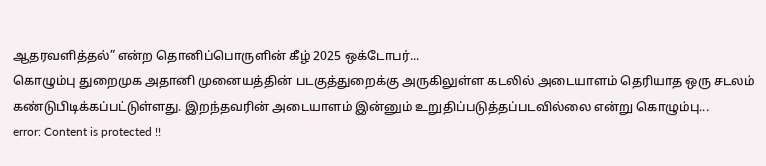ஆதரவளித்தல்” என்ற தொனிப்பொருளின் கீழ் 2025 ஒக்டோபர்...
கொழும்பு துறைமுக அதானி முனையத்தின் படகுத்துறைக்கு அருகிலுள்ள கடலில் அடையாளம் தெரியாத ஒரு சடலம் கண்டுபிடிக்கப்பட்டுள்ளது. இறந்தவரின் அடையாளம் இன்னும் உறுதிப்படுத்தப்படவில்லை என்று கொழும்பு...
error: Content is protected !!